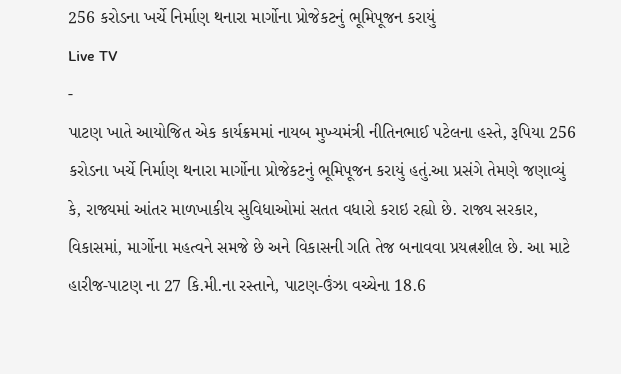256 કરોડના ખર્ચે નિર્માણ થનારા માર્ગોના પ્રોજેકટનું ભૂમિપૂજન કરાયું
Live TV
-
પાટણ ખાતે આયોજિત એક કાર્યક્રમમાં નાયબ મુખ્યમંત્રી નીતિનભાઈ પટેલના હસ્તે, રૂપિયા 256 કરોડના ખર્ચે નિર્માણ થનારા માર્ગોના પ્રોજેકટનું ભૂમિપૂજન કરાયું હતું.આ પ્રસંગે તેમણે જણાવ્યું કે, રાજ્યમાં આંતર માળખાકીય સુવિધાઓમાં સતત વધારો કરાઇ રહ્યો છે. રાજ્ય સરકાર, વિકાસમાં, માર્ગોના મહત્વને સમજે છે અને વિકાસની ગતિ તેજ બનાવવા પ્રયત્નશીલ છે. આ માટે હારીજ-પાટણ ના 27 કિ.મી.ના રસ્તાને, પાટણ-ઉંઝા વચ્ચેના 18.6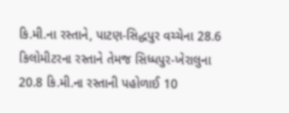કિ.મી.ના રસ્તાને, પાટણ-સિદ્ધપુર વચ્ચેના 28.6 કિલોમીટરના રસ્તાને તેમજ સિધ્ધપુર-ખેરાલુના 20.8 કિ.મી.ના રસ્તાની પહોળાઈ 10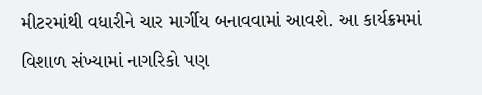મીટરમાંથી વધારીને ચાર માર્ગીય બનાવવામાં આવશે. આ કાર્યક્રમમાં વિશાળ સંખ્યામાં નાગરિકો પણ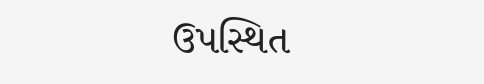ઉપસ્થિત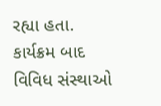રહ્યા હતા. કાર્યક્રમ બાદ વિવિધ સંસ્થાઓ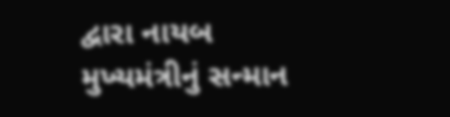દ્વારા નાયબ મુખ્યમંત્રીનું સન્માન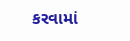કરવામાં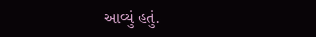આવ્યું હતું.